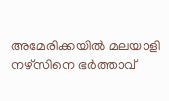അമേരിക്കയിൽ മലയാളി നഴ്സിനെ ഭർത്താവ്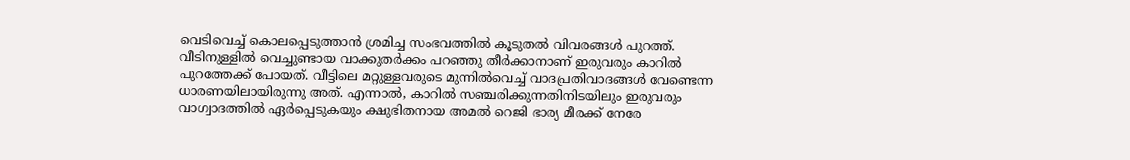വെടിവെച്ച് കൊലപ്പെടുത്താൻ ശ്രമിച്ച സംഭവത്തിൽ കൂടുതൽ വിവരങ്ങൾ പുറത്ത്. വീടിനുള്ളിൽ വെച്ചുണ്ടായ വാക്കുതർക്കം പറഞ്ഞു തീർക്കാനാണ് ഇരുവരും കാറിൽ പുറത്തേക്ക് പോയത്. വീട്ടിലെ മറ്റുള്ളവരുടെ മുന്നിൽവെച്ച് വാദപ്രതിവാദങ്ങൾ വേണ്ടെന്ന ധാരണയിലായിരുന്നു അത്. എന്നാൽ, കാറിൽ സഞ്ചരിക്കുന്നതിനിടയിലും ഇരുവരും വാഗ്വാദത്തിൽ ഏർപ്പെടുകയും ക്ഷുഭിതനായ അമൽ റെജി ഭാര്യ മീരക്ക് നേരേ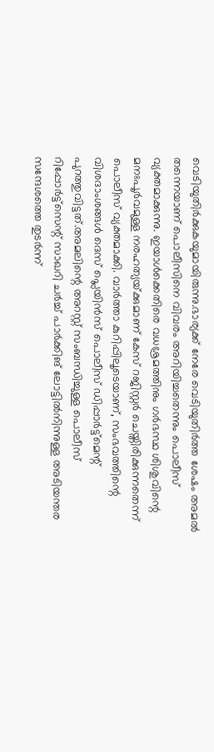വെടിയുതിർക്കുകയുമായിരുന്നു.ഭാര്യക്ക് നേരേ വെടിയുതിർത്ത ശേഷം അമൽ തന്നെയാണ് പൊലീസിനെ വിവരം അറിയിച്ചതെന്നും പൊലീസ് വ്യക്തമാക്കുന്നു. ഇയാൾക്കെതിരെ വധശ്രമത്തിനും ഗർഭസ്ഥ ശിശുവിന്റെ മനഃപൂർവമുള്ള നരഹത്യയ്‌ക്കുമാണ് കേസ് റജിസ്റ്റർ ചെയ്തിരിക്കുന്നതെന്ന് പൊലീസ് വ്യക്തമാക്കി. വാർത്താ കുറിപ്പിലൂടെയാണ്, സംഭവത്തിന്റെ വിശദാംശങ്ങൾ ദെസ് പ്ലെയിൻസ് പൊലീസ് ഡിപ്പാർട്ട്മെന്റ് പുറത്തുവിട്ടത്.അമലിന്റെ അറസ്റ്റ് സംബന്ധിച്ചുള്ള പൊലീസ് റിപ്പോർട്ട്സെന്റ് സാഖറി ചർച്ച് പാർക്കിങ് ലോട്ടിൽനിന്നുള്ള അടിയന്തര സന്ദേശത്തെ തുടർന്ന്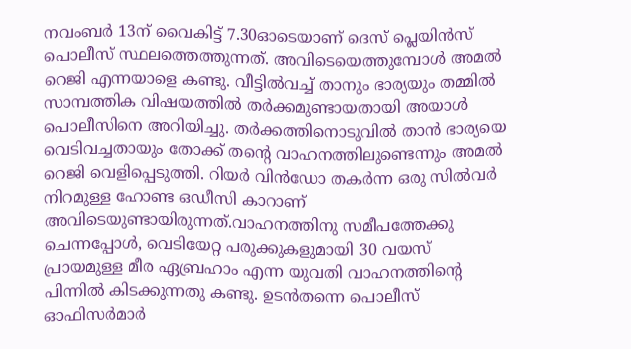നവംബർ 13ന് വൈകിട്ട് 7.30ഓടെയാണ് ദെസ് പ്ലെയിൻസ് പൊലീസ് സ്ഥലത്തെത്തുന്നത്. അവിടെയെത്തുമ്പോൾ അമൽ റെജി എന്നയാളെ കണ്ടു. വീട്ടിൽവച്ച് താനും ഭാര്യയും തമ്മിൽ സാമ്പത്തിക വിഷയത്തിൽ തർക്കമുണ്ടായതായി അയാൾ പൊലീസിനെ അറിയിച്ചു. തർക്കത്തിനൊടുവിൽ താൻ ഭാര്യയെ വെടിവച്ചതായും തോക്ക് തന്റെ വാഹനത്തിലുണ്ടെന്നും അമൽ റെജി വെളിപ്പെടുത്തി. റിയർ വിൻഡോ തകർന്ന ഒരു സിൽവർ നിറമുള്ള ഹോണ്ട ഒഡീസി കാറാണ് അവിടെയുണ്ടായിരുന്നത്.വാഹനത്തിനു സമീപത്തേക്കു ചെന്നപ്പോൾ, വെടിയേറ്റ പരുക്കുകളുമായി 30 വയസ് പ്രായമുള്ള മീര ഏബ്രഹാം എന്ന യുവതി വാഹനത്തിന്റെ പിന്നിൽ കിടക്കുന്നതു കണ്ടു. ഉടൻതന്നെ പൊലീസ് ഓഫിസർമാർ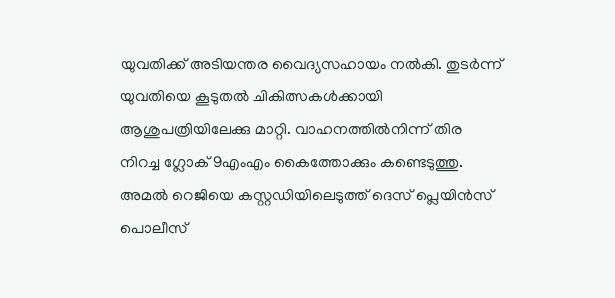യുവതിക്ക് അടിയന്തര വൈദ്യസഹായം നൽകി. തുടർന്ന് യുവതിയെ കൂടുതൽ ചികിത്സകൾക്കായി ആശുപത്രിയിലേക്കു മാറ്റി. വാഹനത്തിൽനിന്ന് തിര നിറച്ച ഗ്ലോക് 9എംഎം കൈത്തോക്കും കണ്ടെടുത്തു. അമൽ റെജിയെ കസ്റ്റഡിയിലെടുത്ത് ദെസ് പ്ലെയിൻസ് പൊലീസ്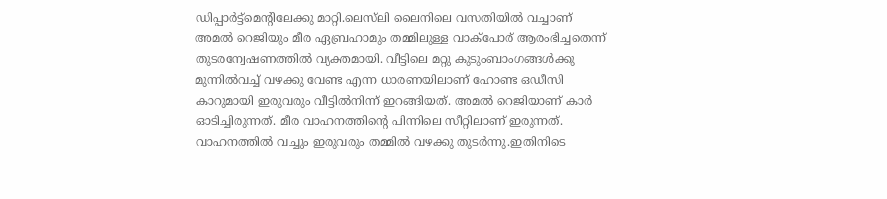ഡിപ്പാർട്ട്മെന്റിലേക്കു മാറ്റി.ലെ‌സ്‌ലി ലൈനിലെ വസതിയിൽ വച്ചാണ് അമൽ റെജിയും മീര ഏബ്രഹാമും തമ്മിലുള്ള വാക്പോര് ആരംഭിച്ചതെന്ന് തുടരന്വേഷണത്തിൽ വ്യക്തമായി. വീട്ടിലെ മറ്റു കുടുംബാംഗങ്ങൾക്കു മുന്നിൽവച്ച് വഴക്കു വേണ്ട എന്ന ധാരണയിലാണ് ഹോണ്ട ഒഡീസി കാറുമായി ഇരുവരും വീട്ടിൽനിന്ന് ഇറങ്ങിയത്. അമൽ റെജിയാണ് കാർ ഓടിച്ചിരുന്നത്. മീര വാഹനത്തിന്റെ പിന്നിലെ സീറ്റിലാണ് ഇരുന്നത്. വാഹനത്തിൽ വച്ചും ഇരുവരും തമ്മിൽ വഴക്കു തുടർന്നു.ഇതിനിടെ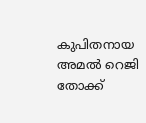കുപിതനായ അമൽ റെജി തോക്ക്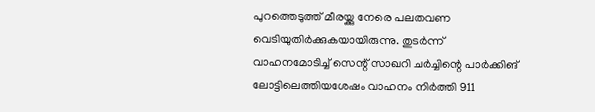പുറത്തെടുത്ത് മീരയ്ക്കു നേരെ പലതവണ വെടിയുതിർക്കുകയായിരുന്നു. തുടർന്ന് വാഹനമോടിച്ച് സെന്റ് സാഖറി ചർച്ചിന്റെ പാർക്കിങ് ലോട്ടിലെത്തിയശേഷം വാഹനം നിർത്തി 911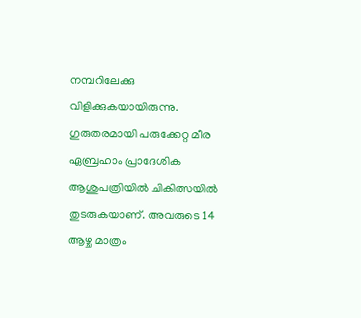നമ്പറിലേക്കു വിളിക്കുകയായിരുന്നു. ഗുരുതരമായി പരുക്കേറ്റ മീര ഏബ്രഹാം പ്രാദേശിക ആശുപത്രിയിൽ ചികിത്സയിൽ തുടരുകയാണ്. അവരുടെ 14 ആഴ്ച മാത്രം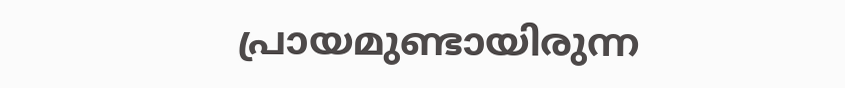പ്രായമുണ്ടായിരുന്ന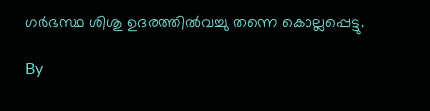ഗർഭസ്ഥ ശിശു ഉദരത്തിൽവച്ചു തന്നെ കൊല്ലപ്പെട്ടു.

By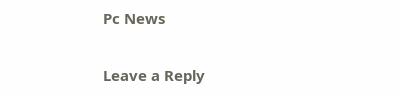Pc News

Leave a Reply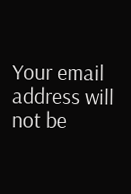Your email address will not be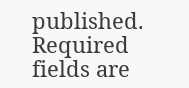published. Required fields are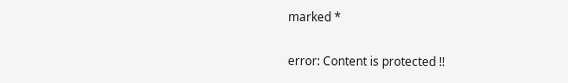marked *

error: Content is protected !!